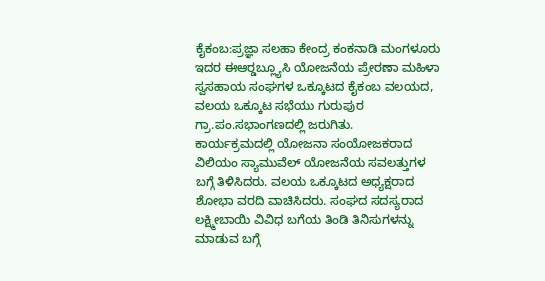ಕೈಕಂಬ:ಪ್ರಜ್ಞಾ ಸಲಹಾ ಕೇಂದ್ರ ಕಂಕನಾಡಿ ಮಂಗಳೂರು ಇದರ ಈಆರ್‍ಡಬ್ಲ್ಯೂಸಿ ಯೋಜನೆಯ ಪ್ರೇರಣಾ ಮಹಿಳಾ ಸ್ವಸಹಾಯ ಸಂಘಗಳ ಒಕ್ಕೂಟದ ಕೈಕಂಬ ವಲಯದ, ವಲಯ ಒಕ್ಕೂಟ ಸಭೆಯು ಗುರುಪುರ ಗ್ರಾ.ಪಂ.ಸಭಾಂಗಣದಲ್ಲಿ ಜರುಗಿತು.
ಕಾರ್ಯಕ್ರಮದಲ್ಲಿ ಯೋಜನಾ ಸಂಯೋಜಕರಾದ ವಿಲಿಯಂ ಸ್ಯಾಮುವೆಲ್ ಯೋಜನೆಯ ಸವಲತ್ತುಗಳ ಬಗ್ಗೆ ತಿಳಿಸಿದರು. ವಲಯ ಒಕ್ಕೂಟದ ಅಧ್ಯಕ್ಷರಾದ ಶೋಭಾ ವರದಿ ವಾಚಿಸಿದರು. ಸಂಘದ ಸದಸ್ಯರಾದ ಲಕ್ಷ್ಮೀಬಾಯಿ ವಿವಿಧ ಬಗೆಯ ತಿಂಡಿ ತಿನಿಸುಗಳನ್ನು ಮಾಡುವ ಬಗ್ಗೆ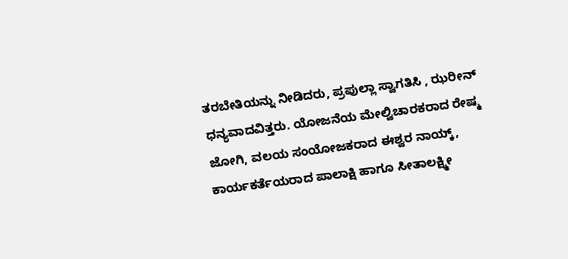ತರಬೇತಿಯನ್ನು ನೀಡಿದರು, ಪ್ರಪುಲ್ಲಾ ಸ್ವಾಗತಿಸಿ , ಝರೀನ್ ಧನ್ಯವಾದವಿತ್ತರು. ಯೋಜನೆಯ ಮೇಲ್ವಿಚಾರಕರಾದ ರೇಷ್ಮ ಜೋಗಿ, ವಲಯ ಸಂಯೋಜಕರಾದ ಈಶ್ವರ ನಾಯ್ಕ್, ಕಾರ್ಯಕರ್ತೆಯರಾದ ಪಾಲಾಕ್ಷಿ ಹಾಗೂ ಸೀತಾಲಕ್ಷ್ಮೀ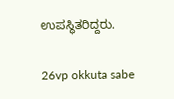ಉಪಸ್ಥಿತರಿದ್ದರು.

26vp okkuta sabe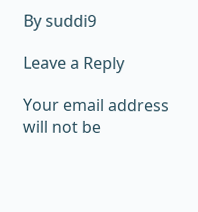By suddi9

Leave a Reply

Your email address will not be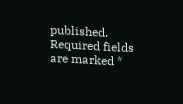published. Required fields are marked *